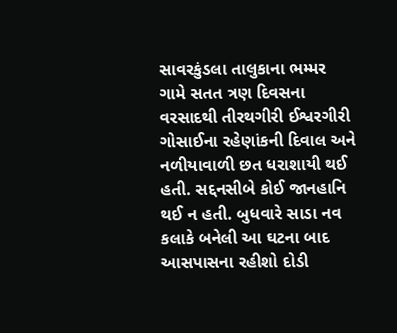સાવરકુંડલા તાલુકાના ભમ્મર ગામે સતત ત્રણ દિવસના વરસાદથી તીરથગીરી ઈશ્વરગીરી ગોસાઈના રહેણાંકની દિવાલ અને નળીયાવાળી છત ધરાશાયી થઈ હતી. સદ્દનસીબે કોઈ જાનહાનિ થઈ ન હતી. બુધવારે સાડા નવ કલાકે બનેલી આ ઘટના બાદ આસપાસના રહીશો દોડી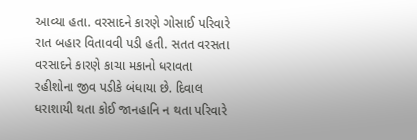આવ્યા હતા. વરસાદને કારણે ગોસાઈ પરિવારે રાત બહાર વિતાવવી પડી હતી. સતત વરસતા વરસાદને કારણે કાચા મકાનો ધરાવતા રહીશોના જીવ પડીકે બંધાયા છે. દિવાલ ધરાશાયી થતા કોઈ જાનહાનિ ન થતા પરિવારે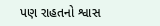પણ રાહતનો શ્વાસ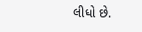લીધો છે.